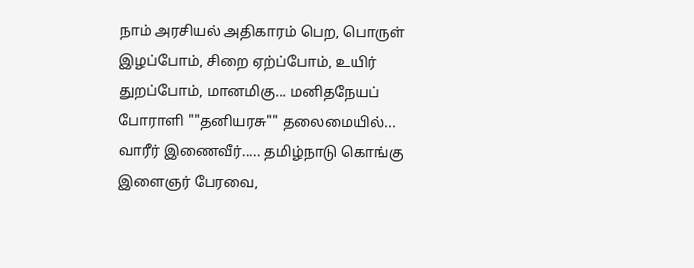நாம் அரசியல் அதிகாரம் பெற, பொருள் இழப்போம், சிறை ஏற்ப்போம், உயிர் துறப்போம், மானமிகு... மனிதநேயப் போராளி ""தனியரசு"" தலைமையில்... வாரீர் இணைவீர்..... தமிழ்நாடு கொங்கு இளைஞர் பேரவை,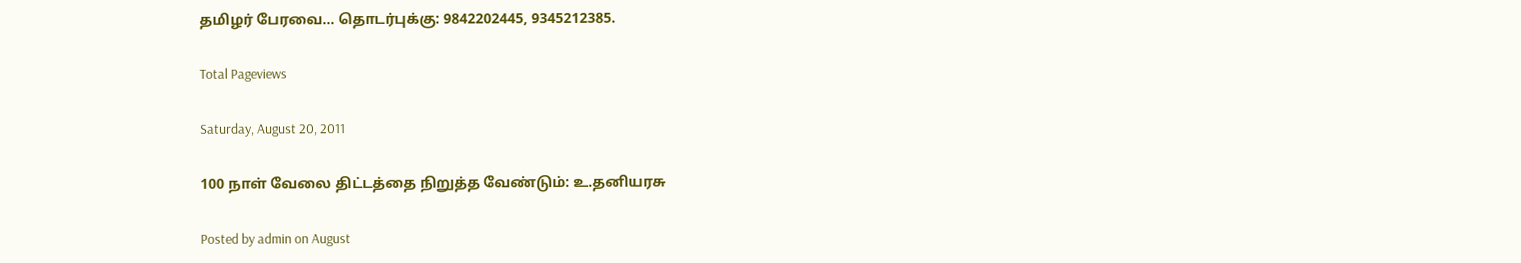தமிழர் பேரவை... தொடர்புக்கு: 9842202445, 9345212385.

Total Pageviews

Saturday, August 20, 2011

100 நாள் வேலை திட்டத்தை நிறுத்த வேண்டும்: உ.தனியரசு

Posted by admin on August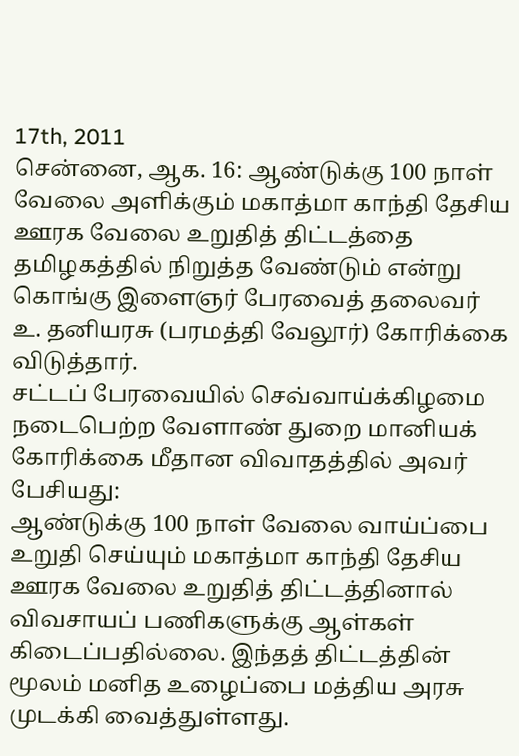17th, 2011
சென்னை, ஆக. 16: ஆண்டுக்கு 100 நாள் வேலை அளிக்கும் மகாத்மா காந்தி தேசிய ஊரக வேலை உறுதித் திட்டத்தை தமிழகத்தில் நிறுத்த வேண்டும் என்று கொங்கு இளைஞர் பேரவைத் தலைவர் உ. தனியரசு (பரமத்தி வேலூர்) கோரிக்கை விடுத்தார்.
சட்டப் பேரவையில் செவ்வாய்க்கிழமை நடைபெற்ற வேளாண் துறை மானியக் கோரிக்கை மீதான விவாதத்தில் அவர் பேசியது:
ஆண்டுக்கு 100 நாள் வேலை வாய்ப்பை உறுதி செய்யும் மகாத்மா காந்தி தேசிய ஊரக வேலை உறுதித் திட்டத்தினால் விவசாயப் பணிகளுக்கு ஆள்கள் கிடைப்பதில்லை. இந்தத் திட்டத்தின் மூலம் மனித உழைப்பை மத்திய அரசு முடக்கி வைத்துள்ளது.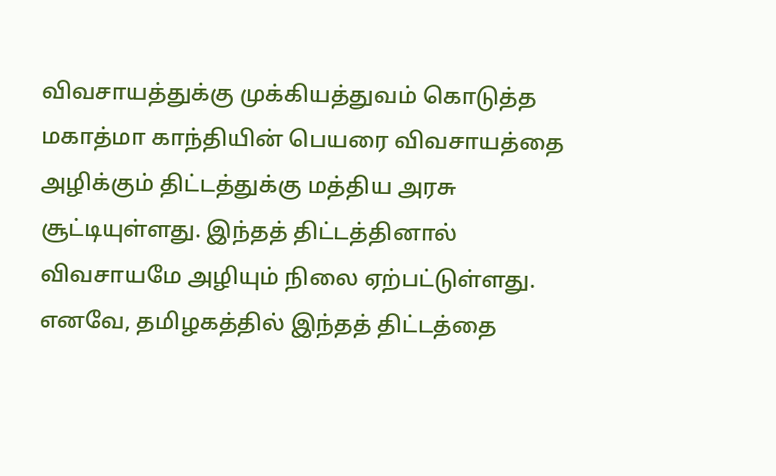விவசாயத்துக்கு முக்கியத்துவம் கொடுத்த மகாத்மா காந்தியின் பெயரை விவசாயத்தை அழிக்கும் திட்டத்துக்கு மத்திய அரசு சூட்டியுள்ளது. இந்தத் திட்டத்தினால் விவசாயமே அழியும் நிலை ஏற்பட்டுள்ளது.
எனவே, தமிழகத்தில் இந்தத் திட்டத்தை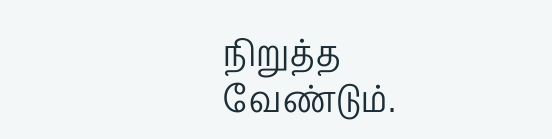நிறுத்த வேண்டும்.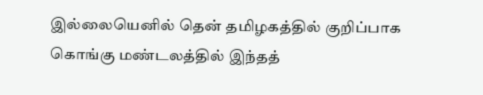இல்லையெனில் தென் தமிழகத்தில் குறிப்பாக கொங்கு மண்டலத்தில் இந்தத்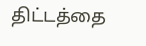திட்டத்தை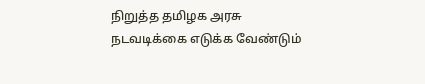நிறுத்த தமிழக அரசு நடவடிக்கை எடுக்க வேண்டும்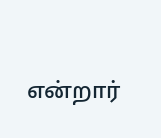என்றார்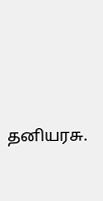தனியரசு.